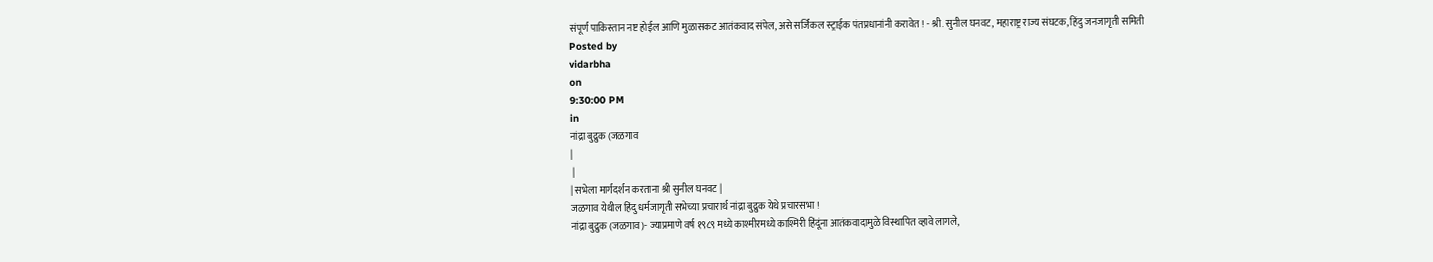संपूर्ण पाकिस्तान नष्ट होईल आणि मुळासकट आतंकवाद संपेल, असे सर्जिकल स्ट्राईक पंतप्रधानांनी करावेत ! - श्री. सुनील घनवट, महाराष्ट्र राज्य संघटक, हिंदु जनजागृती समिती
Posted by
vidarbha
on
9:30:00 PM
in
नांद्रा बुद्रुक (जळगाव
|
 |
| सभेला मार्गदर्शन करताना श्री सुनील घनवट |
जळगाव येथील हिंदु धर्मजागृती सभेच्या प्रचारार्थ नांद्रा बुद्रुक येथे प्रचारसभा !
नांद्रा बुद्रुक (जळगाव)- ज्याप्रमाणे वर्ष १९८९ मध्ये काश्मीरमध्ये काश्मिरी हिंदूंना आतंकवादामुळे विस्थापित व्हावे लागले,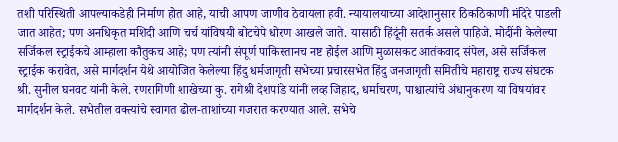तशी परिस्थिती आपल्याकडेही निर्माण होत आहे, याची आपण जाणीव ठेवायला हवी. न्यायालयाच्या आदेशानुसार ठिकठिकाणी मंदिरे पाडली जात आहेत; पण अनधिकृत मशिदी आणि चर्च यांविषयी बोटचेपे धोरण आखले जाते. यासाठी हिंदूंनी सतर्क असले पाहिजे. मोदींनी केलेल्या सर्जिकल स्ट्राईकचे आम्हाला कौतुकच आहे; पण त्यांनी संपूर्ण पाकिस्तानच नष्ट होईल आणि मुळासकट आतंकवाद संपेल, असे सर्जिकल स्ट्राईक करावेत, असे मार्गदर्शन येथे आयोजित केलेल्या हिंदु धर्मजागृती सभेच्या प्रचारसभेत हिंदु जनजागृती समितीचे महाराष्ट्र राज्य संघटक श्री. सुनील घनवट यांनी केले. रणरागिणी शाखेच्या कु. रागेश्री देशपांडे यांनी लव्ह जिहाद, धर्माचरण, पाश्चात्यांचे अंधानुकरण या विषयांवर मार्गदर्शन केले. सभेतील वक्त्यांचे स्वागत ढोल-ताशांच्या गजरात करण्यात आले. सभेचे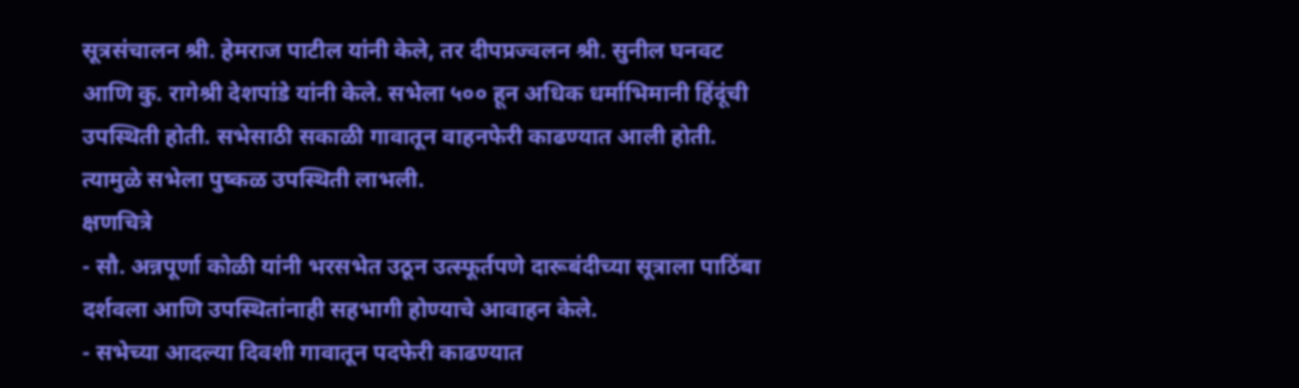सूत्रसंचालन श्री. हेमराज पाटील यांनी केले, तर दीपप्रज्वलन श्री. सुनील घनवट आणि कु. रागेश्री देशपांडे यांनी केले. सभेला ५०० हून अधिक धर्माभिमानी हिंदूंची उपस्थिती होती. सभेसाठी सकाळी गावातून वाहनफेरी काढण्यात आली होती. त्यामुळे सभेला पुष्कळ उपस्थिती लाभली.
क्षणचित्रे
- सौ. अन्नपूर्णा कोळी यांनी भरसभेत उठून उत्स्फूर्तपणे दारूबंदीच्या सूत्राला पाठिंबा दर्शवला आणि उपस्थितांनाही सहभागी होण्याचे आवाहन केले.
- सभेच्या आदल्या दिवशी गावातून पदफेरी काढण्यात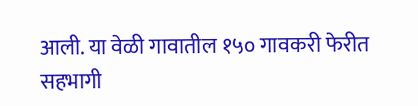आली. या वेळी गावातील १५० गावकरी फेरीत सहभागी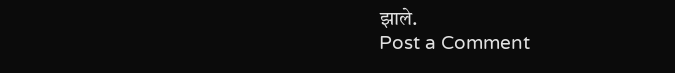झाले.
Post a Comment